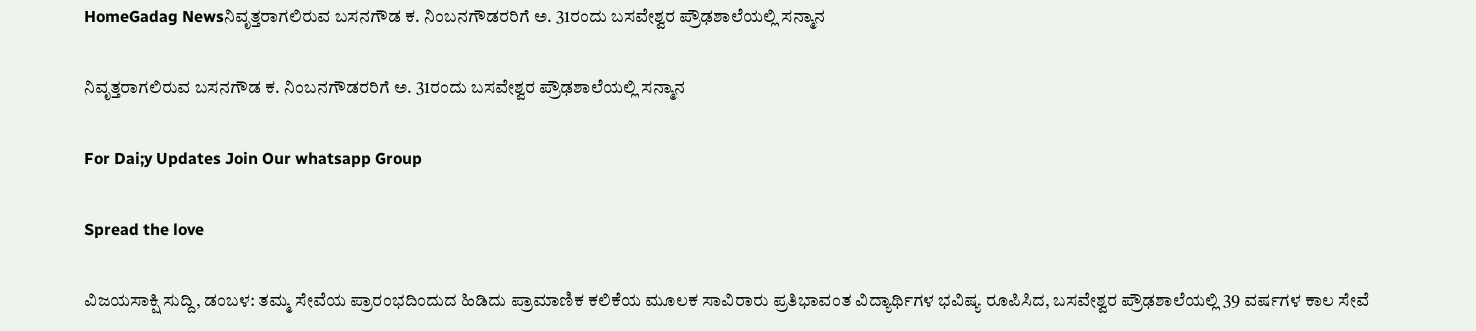HomeGadag Newsನಿವೃತ್ತರಾಗಲಿರುವ ಬಸನಗೌಡ ಕ. ನಿಂಬನಗೌಡರರಿಗೆ ಅ. 31ರಂದು ಬಸವೇಶ್ವರ ಪ್ರೌಢಶಾಲೆಯಲ್ಲಿ ಸನ್ಮಾನ

ನಿವೃತ್ತರಾಗಲಿರುವ ಬಸನಗೌಡ ಕ. ನಿಂಬನಗೌಡರರಿಗೆ ಅ. 31ರಂದು ಬಸವೇಶ್ವರ ಪ್ರೌಢಶಾಲೆಯಲ್ಲಿ ಸನ್ಮಾನ

For Dai;y Updates Join Our whatsapp Group

Spread the love

ವಿಜಯಸಾಕ್ಷಿ ಸುದ್ದಿ, ಡಂಬಳ: ತಮ್ಮ ಸೇವೆಯ ಪ್ರಾರಂಭದಿಂದುದ ಹಿಡಿದು ಪ್ರಾಮಾಣಿಕ ಕಲಿಕೆಯ ಮೂಲಕ ಸಾವಿರಾರು ಪ್ರತಿಭಾವಂತ ವಿದ್ಯಾರ್ಥಿಗಳ ಭವಿಷ್ಯ ರೂಪಿಸಿದ, ಬಸವೇಶ್ವರ ಪ್ರೌಢಶಾಲೆಯಲ್ಲಿ 39 ವರ್ಷಗಳ ಕಾಲ ಸೇವೆ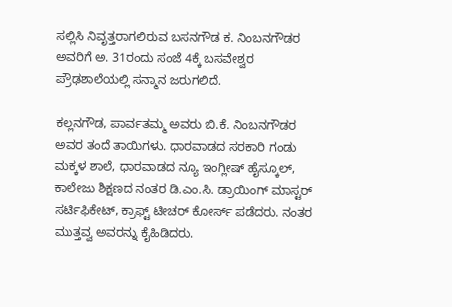ಸಲ್ಲಿಸಿ ನಿವೃತ್ತರಾಗಲಿರುವ ಬಸನಗೌಡ ಕ. ನಿಂಬನಗೌಡರ ಅವರಿಗೆ ಅ. 31ರಂದು ಸಂಜೆ 4ಕ್ಕೆ ಬಸವೇಶ್ವರ ಪ್ರೌಢಶಾಲೆಯಲ್ಲಿ ಸನ್ಮಾನ ಜರುಗಲಿದೆ.

ಕಲ್ಲನಗೌಡ, ಪಾರ್ವತಮ್ಮ ಅವರು ಬಿ.ಕೆ. ನಿಂಬನಗೌಡರ ಅವರ ತಂದೆ ತಾಯಿಗಳು. ಧಾರವಾಡದ ಸರಕಾರಿ ಗಂಡು ಮಕ್ಕಳ ಶಾಲೆ, ಧಾರವಾಡದ ನ್ಯೂ ಇಂಗ್ಲೀಷ್ ಹೈಸ್ಕೂಲ್, ಕಾಲೇಜು ಶಿಕ್ಷಣದ ನಂತರ ಡಿ.ಎಂ.ಸಿ. ಡ್ರಾಯಿಂಗ್ ಮಾಸ್ಟರ್ ಸರ್ಟಿಫಿಕೇಟ್, ಕ್ರಾಫ್ಟ್ ಟೀಚರ್ ಕೋರ್ಸ್ ಪಡೆದರು. ನಂತರ ಮುತ್ತವ್ವ ಅವರನ್ನು ಕೈಹಿಡಿದರು.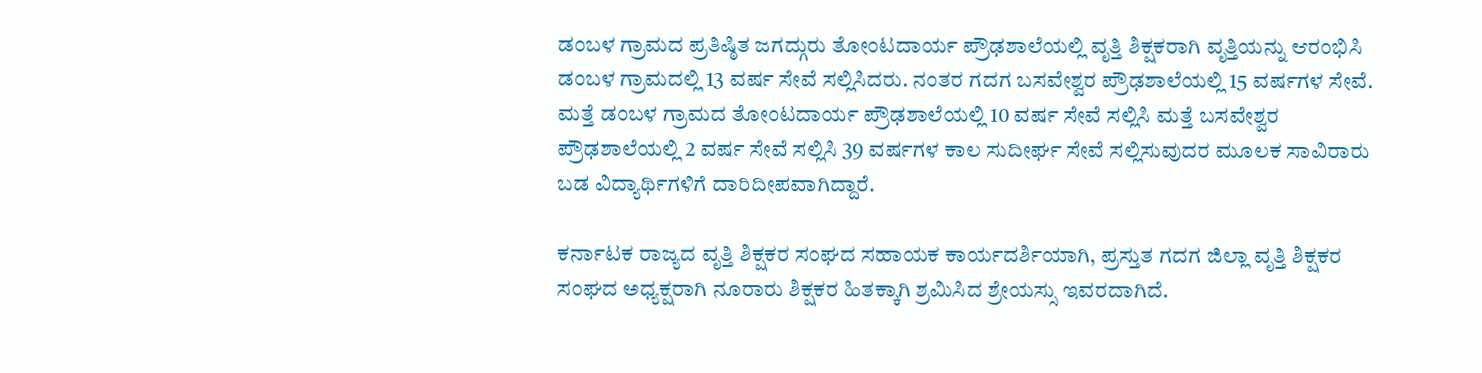ಡಂಬಳ ಗ್ರಾಮದ ಪ್ರತಿಷ್ಠಿತ ಜಗದ್ಗುರು ತೋಂಟದಾರ್ಯ ಪ್ರೌಢಶಾಲೆಯಲ್ಲಿ ವೃತ್ತಿ ಶಿಕ್ಷಕರಾಗಿ ವೃತ್ತಿಯನ್ನು ಆರಂಭಿಸಿ ಡಂಬಳ ಗ್ರಾಮದಲ್ಲಿ 13 ವರ್ಷ ಸೇವೆ ಸಲ್ಲಿಸಿದರು. ನಂತರ ಗದಗ ಬಸವೇಶ್ವರ ಪ್ರೌಢಶಾಲೆಯಲ್ಲಿ 15 ವರ್ಷಗಳ ಸೇವೆ. ಮತ್ತೆ ಡಂಬಳ ಗ್ರಾಮದ ತೋಂಟದಾರ್ಯ ಪ್ರೌಢಶಾಲೆಯಲ್ಲಿ 10 ವರ್ಷ ಸೇವೆ ಸಲ್ಲಿಸಿ ಮತ್ತೆ ಬಸವೇಶ್ವರ ಪ್ರೌಢಶಾಲೆಯಲ್ಲಿ 2 ವರ್ಷ ಸೇವೆ ಸಲ್ಲಿಸಿ 39 ವರ್ಷಗಳ ಕಾಲ ಸುದೀರ್ಘ ಸೇವೆ ಸಲ್ಲಿಸುವುದರ ಮೂಲಕ ಸಾವಿರಾರು ಬಡ ವಿದ್ಯಾರ್ಥಿಗಳಿಗೆ ದಾರಿದೀಪವಾಗಿದ್ದಾರೆ.

ಕರ್ನಾಟಕ ರಾಜ್ಯದ ವೃತ್ತಿ ಶಿಕ್ಷಕರ ಸಂಘದ ಸಹಾಯಕ ಕಾರ್ಯದರ್ಶಿಯಾಗಿ, ಪ್ರಸ್ತುತ ಗದಗ ಜಿಲ್ಲಾ ವೃತ್ತಿ ಶಿಕ್ಷಕರ ಸಂಘದ ಅಧ್ಯಕ್ಷರಾಗಿ ನೂರಾರು ಶಿಕ್ಷಕರ ಹಿತಕ್ಕಾಗಿ ಶ್ರಮಿಸಿದ ಶ್ರೇಯಸ್ಸು ಇವರದಾಗಿದೆ.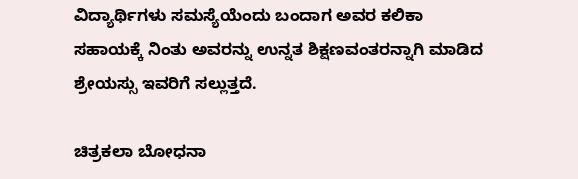ವಿದ್ಯಾರ್ಥಿಗಳು ಸಮಸ್ಯೆಯೆಂದು ಬಂದಾಗ ಅವರ ಕಲಿಕಾ ಸಹಾಯಕ್ಕೆ ನಿಂತು ಅವರನ್ನು ಉನ್ನತ ಶಿಕ್ಷಣವಂತರನ್ನಾಗಿ ಮಾಡಿದ ಶ್ರೇಯಸ್ಸು ಇವರಿಗೆ ಸಲ್ಲುತ್ತದೆ.

ಚಿತ್ರಕಲಾ ಬೋಧನಾ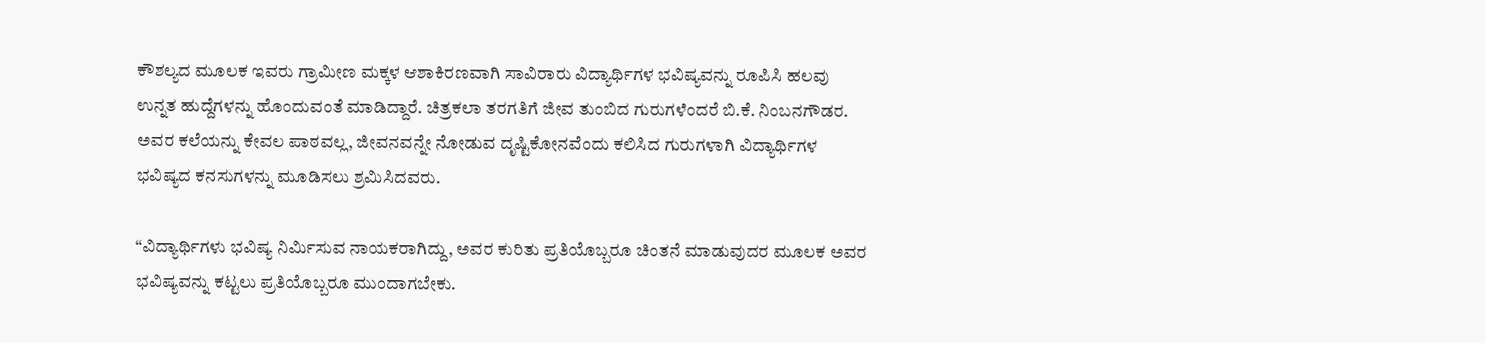ಕೌಶಲ್ಯದ ಮೂಲಕ ಇವರು ಗ್ರಾಮೀಣ ಮಕ್ಕಳ ಆಶಾಕಿರಣವಾಗಿ ಸಾವಿರಾರು ವಿದ್ಯಾರ್ಥಿಗಳ ಭವಿಷ್ಯವನ್ನು ರೂಪಿಸಿ ಹಲವು ಉನ್ನತ ಹುದ್ದೆಗಳನ್ನು ಹೊಂದುವಂತೆ ಮಾಡಿದ್ದಾರೆ. ಚಿತ್ರಕಲಾ ತರಗತಿಗೆ ಜೀವ ತುಂಬಿದ ಗುರುಗಳೆಂದರೆ ಬಿ.ಕೆ. ನಿಂಬನಗೌಡರ. ಅವರ ಕಲೆಯನ್ನು ಕೇವಲ ಪಾಠವಲ್ಲ, ಜೀವನವನ್ನೇ ನೋಡುವ ದೃಷ್ಟಿಕೋನವೆಂದು ಕಲಿಸಿದ ಗುರುಗಳಾಗಿ ವಿದ್ಯಾರ್ಥಿಗಳ ಭವಿಷ್ಯದ ಕನಸುಗಳನ್ನು ಮೂಡಿಸಲು ಶ್ರಮಿಸಿದವರು.

“ವಿದ್ಯಾರ್ಥಿಗಳು ಭವಿಷ್ಯ ನಿರ್ಮಿಸುವ ನಾಯಕರಾಗಿದ್ದು, ಅವರ ಕುರಿತು ಪ್ರತಿಯೊಬ್ಬರೂ ಚಿಂತನೆ ಮಾಡುವುದರ ಮೂಲಕ ಅವರ ಭವಿಷ್ಯವನ್ನು ಕಟ್ಟಲು ಪ್ರತಿಯೊಬ್ಬರೂ ಮುಂದಾಗಬೇಕು.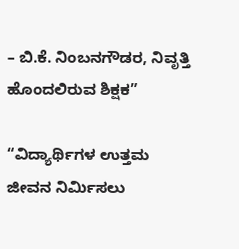– ಬಿ.ಕೆ. ನಿಂಬನಗೌಡರ, ನಿವೃತ್ತಿ ಹೊಂದಲಿರುವ ಶಿಕ್ಷಕ”

“ವಿದ್ಯಾರ್ಥಿಗಳ ಉತ್ತಮ ಜೀವನ ನಿರ್ಮಿಸಲು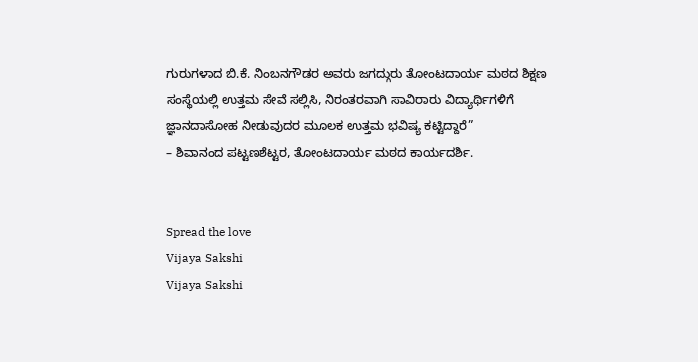ಗುರುಗಳಾದ ಬಿ.ಕೆ. ನಿಂಬನಗೌಡರ ಅವರು ಜಗದ್ಗುರು ತೋಂಟದಾರ್ಯ ಮಠದ ಶಿಕ್ಷಣ ಸಂಸ್ಥೆಯಲ್ಲಿ ಉತ್ತಮ ಸೇವೆ ಸಲ್ಲಿಸಿ, ನಿರಂತರವಾಗಿ ಸಾವಿರಾರು ವಿದ್ಯಾರ್ಥಿಗಳಿಗೆ ಜ್ಞಾನದಾಸೋಹ ನೀಡುವುದರ ಮೂಲಕ ಉತ್ತಮ ಭವಿಷ್ಯ ಕಟ್ಟಿದ್ದಾರೆ”
– ಶಿವಾನಂದ ಪಟ್ಟಣಶೆಟ್ಟರ, ತೋಂಟದಾರ್ಯ ಮಠದ ಕಾರ್ಯದರ್ಶಿ.


Spread the love
Vijaya Sakshi
Vijaya Sakshi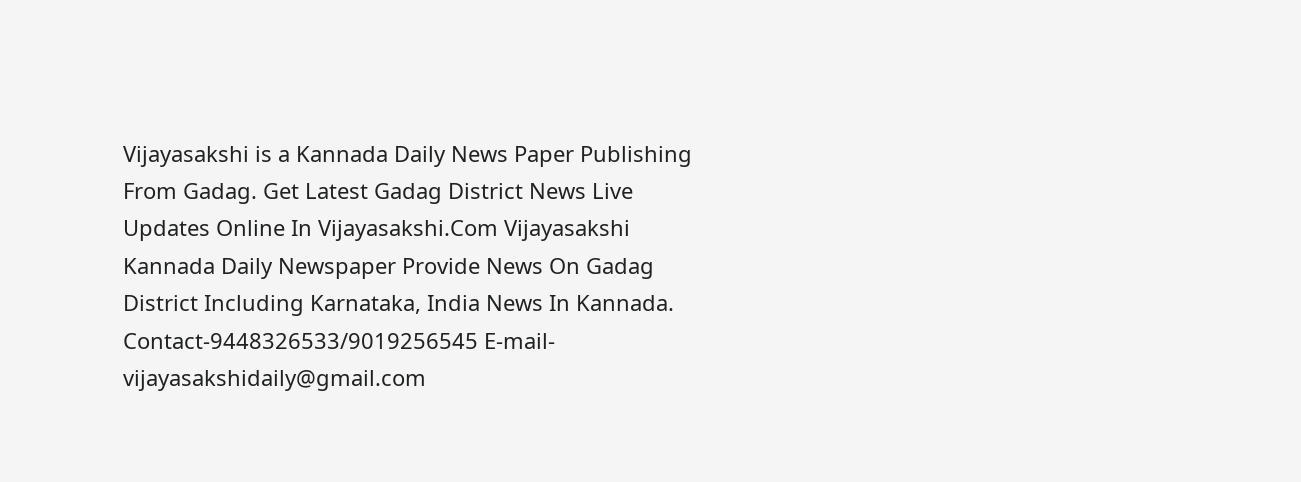Vijayasakshi is a Kannada Daily News Paper Publishing From Gadag. Get Latest Gadag District News Live Updates Online In Vijayasakshi.Com Vijayasakshi Kannada Daily Newspaper Provide News On Gadag District Including Karnataka, India News In Kannada. Contact-9448326533/9019256545 E-mail-vijayasakshidaily@gmail.com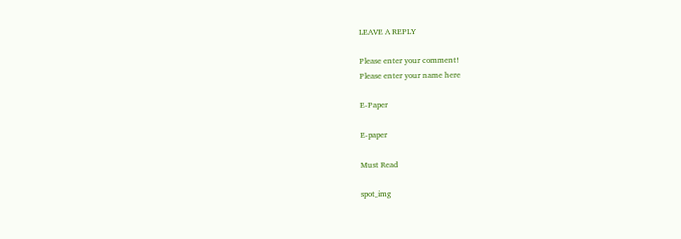LEAVE A REPLY

Please enter your comment!
Please enter your name here

E-Paper

E-paper

Must Read

spot_img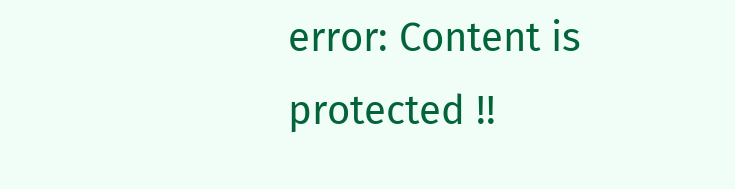error: Content is protected !!